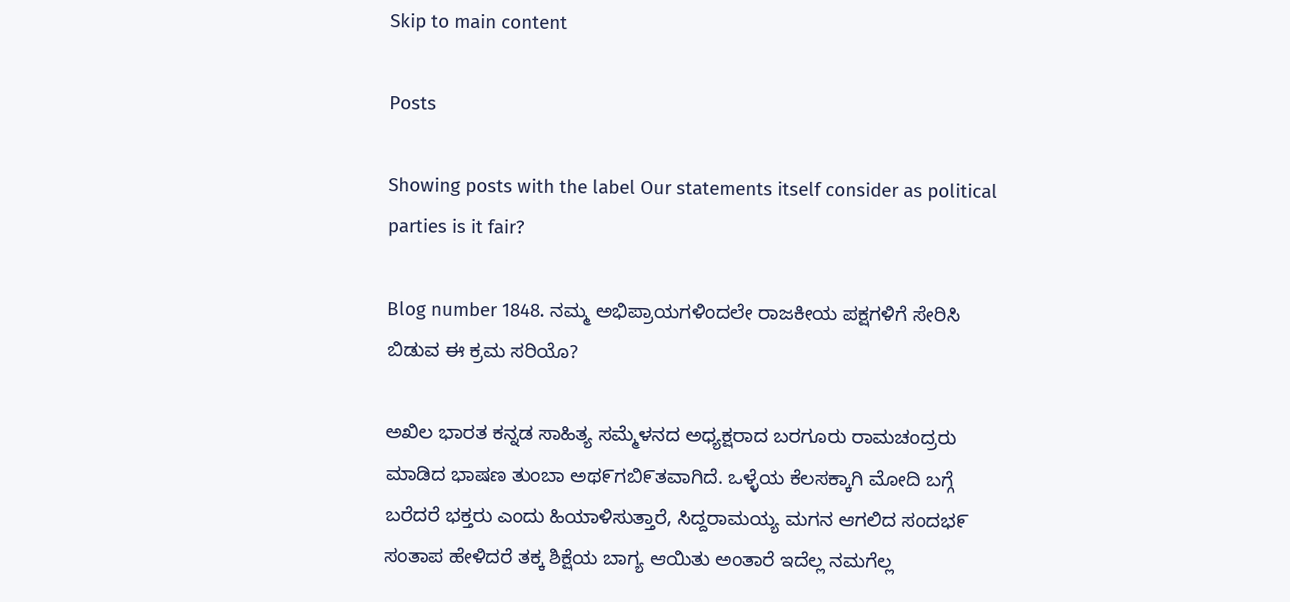Skip to main content

Posts

Showing posts with the label Our statements itself consider as political parties is it fair?

Blog number 1848. ನಮ್ಮ ಅಭಿಪ್ರಾಯಗಳಿಂದಲೇ ರಾಜಕೀಯ ಪಕ್ಷಗಳಿಗೆ ಸೇರಿಸಿ ಬಿಡುವ ಈ ಕ್ರಮ ಸರಿಯೊ?

ಅಖಿಲ ಭಾರತ ಕನ್ನಡ ಸಾಹಿತ್ಯ ಸಮ್ಮೆಳನದ ಅಧ್ಯಕ್ಷರಾದ ಬರಗೂರು ರಾಮಚಂದ್ರರು ಮಾಡಿದ ಭಾಷಣ ತುಂಬಾ ಅಥ೯ಗಬಿ೯ತವಾಗಿದೆ. ಒಳ್ಳೆಯ ಕೆಲಸಕ್ಕಾಗಿ ಮೋದಿ ಬಗ್ಗೆ ಬರೆದರೆ ಭಕ್ತರು ಎಂದು ಹಿಯಾಳಿಸುತ್ತಾರೆ, ಸಿದ್ದರಾಮಯ್ಯ ಮಗನ ಆಗಲಿದ ಸಂದಭ೯ ಸಂತಾಪ ಹೇಳಿದರೆ ತಕ್ಕ ಶಿಕ್ಷೆಯ ಬಾಗ್ಯ ಆಯಿತು ಅಂತಾರೆ ಇದೆಲ್ಲ ನಮಗೆಲ್ಲ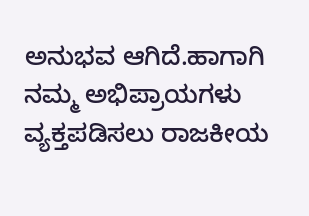ಅನುಭವ ಆಗಿದೆ.ಹಾಗಾಗಿ ನಮ್ಮ ಅಭಿಪ್ರಾಯಗಳು ವ್ಯಕ್ತಪಡಿಸಲು ರಾಜಕೀಯ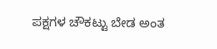ಪಕ್ಷಗಳ ಚೌಕಟ್ಟು ಬೇಡ ಅಂತ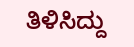ತಿಳಿಸಿದ್ದು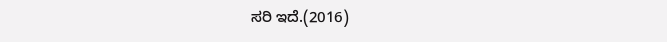ಸರಿ ಇದೆ.(2016)